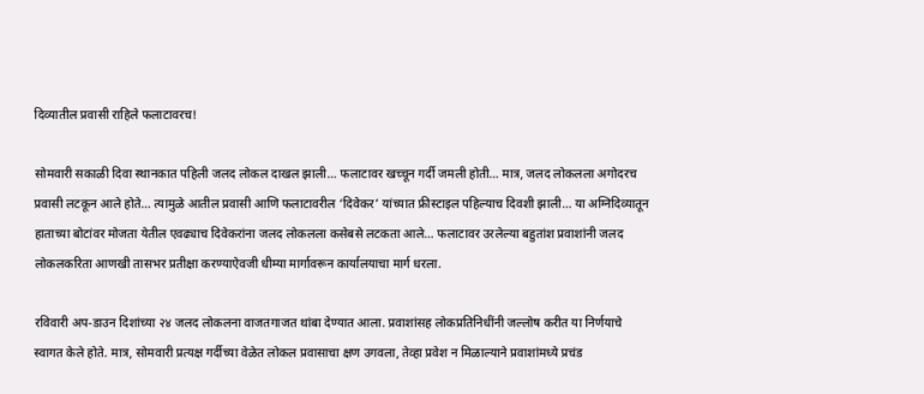दिव्यातील प्रवासी राहिले फलाटावरच!

सोमवारी सकाळी दिवा स्थानकात पहिली जलद लोकल दाखल झाली… फलाटावर खच्चून गर्दी जमली होती… मात्र, जलद लोकलला अगोदरच प्रवासी लटकून आले होते… त्यामुळे आतील प्रवासी आणि फलाटावरील ‘दिवेकर’ यांच्यात फ्रीस्टाइल पहिल्याच दिवशी झाली… या अग्निदिव्यातून हाताच्या बोटांवर मोजता येतील एवढ्याच दिवेकरांना जलद लोकलला कसेबसे लटकता आले… फलाटावर उरलेल्या बहुतांश प्रवाशांनी जलद लोकलकरिता आणखी तासभर प्रतीक्षा करण्याऐवजी धीम्या मार्गावरून कार्यालयाचा मार्ग धरला.

रविवारी अप-डाउन दिशांच्या २४ जलद लोकलना वाजतगाजत थांबा देण्यात आला. प्रवाशांसह लोकप्रतिनिधींनी जल्लोष करीत या निर्णयाचे स्वागत केले होते. मात्र, सोमवारी प्रत्यक्ष गर्दीच्या वेळेत लोकल प्रवासाचा क्षण उगवला, तेव्हा प्रवेश न मिळाल्याने प्रवाशांमध्ये प्रचंड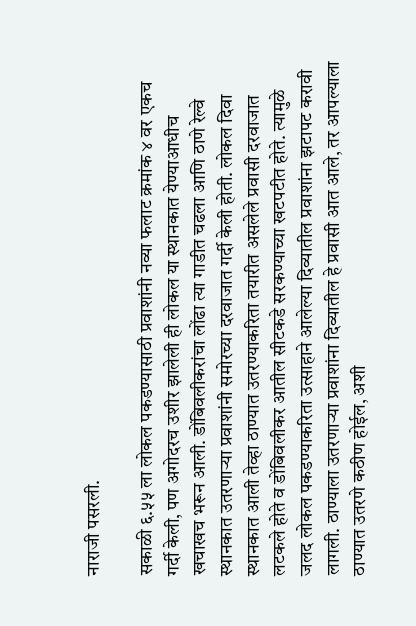नाराजी पसरली.

सकाळी ६.५५ ला लोकल पकडण्यासाठी प्रवाशांनी नव्या फलाट क्रमांक ४ वर एकच गर्दी केली, पण अगोदरच उशीर झालेली ही लोकल या स्थानकात येण्याआधीच खचाखच भरून आली. डोंबिवलीकरांचा लोंढा त्या गाडीत चढला आणि ठाणे रेल्वे स्थानकात उतरणाऱ्या प्रवाशांनी समोरच्या दरवाजात गर्दी केली होती. लोकल दिवा स्थानकात आली तेव्हा ठाण्यात उतरण्याकरिता तयारीत असलेले प्रवासी दरवाजात लटकले होते व डोंबिवलीकर आतील सीटकडे सरकण्याच्या खटपटीत होते. त्यामुळे जलद लोकल पकडण्याकरिता उत्साहाने आलेल्या दिव्यातील प्रवाशांना झटापट करावी लागली. ठाण्याला उतरणाऱ्या प्रवाशांना दिव्यातील हे प्रवासी आत आले, तर आपल्याला ठाण्यात उतरणे कठीण होईल, अशी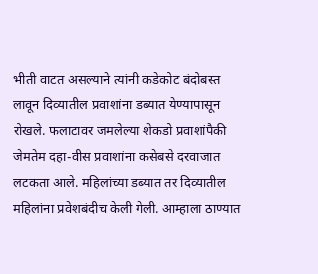भीती वाटत असल्याने त्यांनी कडेकोट बंदोबस्त लावून दिव्यातील प्रवाशांना डब्यात येण्यापासून रोखले. फलाटावर जमलेल्या शेकडो प्रवाशांपैकी जेमतेम दहा-वीस प्रवाशांना कसेबसे दरवाजात लटकता आले. महिलांच्या डब्यात तर दिव्यातील महिलांना प्रवेशबंदीच केली गेली. आम्हाला ठाण्यात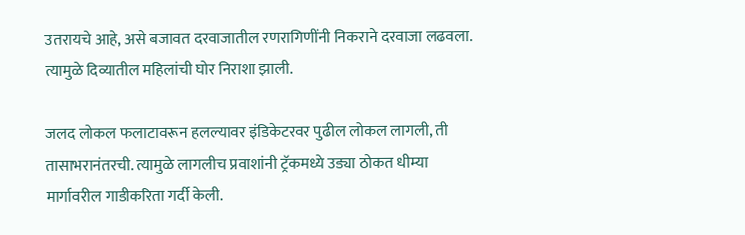उतरायचे आहे, असे बजावत दरवाजातील रणरागिणींनी निकराने दरवाजा लढवला. त्यामुळे दिव्यातील महिलांची घोर निराशा झाली.

जलद लोकल फलाटावरून हलल्यावर इंडिकेटरवर पुढील लोकल लागली, ती तासाभरानंतरची. त्यामुळे लागलीच प्रवाशांनी ट्रॅकमध्ये उड्या ठोकत धीम्या मार्गावरील गाडीकरिता गर्दी केली.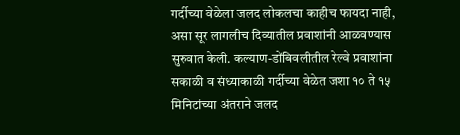गर्दीच्या वेळेला जलद लोकलचा काहीच फायदा नाही, असा सूर लागलीच दिव्यातील प्रवाशांनी आळवण्यास सुरुवात केली. कल्याण-डोंबिवलीतील रेल्वे प्रवाशांना सकाळी व संध्याकाळी गर्दीच्या वेळेत जशा १० ते १५ मिनिटांच्या अंतराने जलद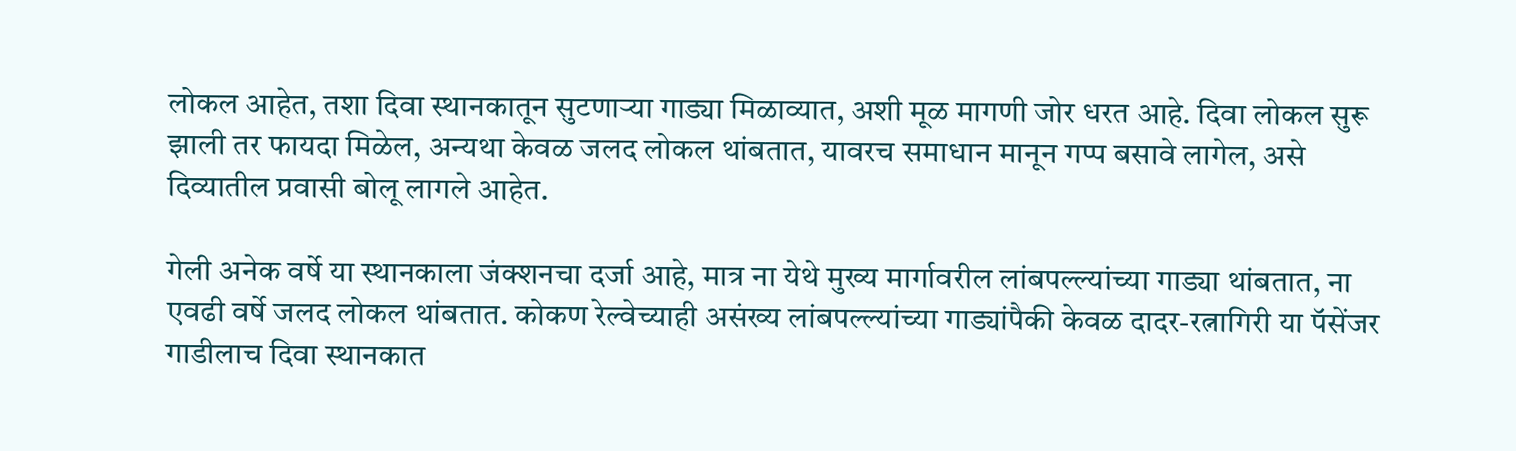लोकल आहेत, तशा दिवा स्थानकातून सुटणाऱ्या गाड्या मिळाव्यात, अशी मूळ मागणी जोर धरत आहे. दिवा लोकल सुरू झाली तर फायदा मिळेल, अन्यथा केवळ जलद लोकल थांबतात, यावरच समाधान मानून गप्प बसावे लागेल, असे दिव्यातील प्रवासी बोलू लागले आहेत.

गेली अनेक वर्षे या स्थानकाला जंक्शनचा दर्जा आहे, मात्र ना येथे मुख्य मार्गावरील लांबपल्ल्यांच्या गाड्या थांबतात, ना एवढी वर्षे जलद लोकल थांबतात. कोकण रेल्वेच्याही असंख्य लांबपल्ल्यांच्या गाड्यांपैकी केवळ दादर-रत्नागिरी या पॅसेंजर गाडीलाच दिवा स्थानकात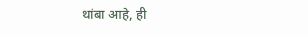थांबा आहे, ही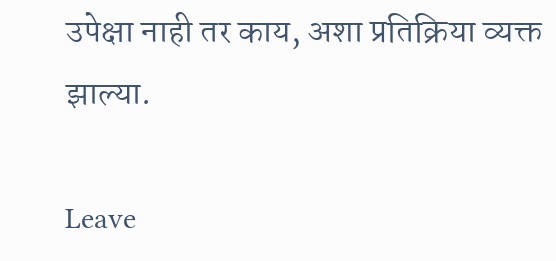उपेक्षा नाही तर काय, अशा प्रतिक्रिया व्यक्त झाल्या.

Leave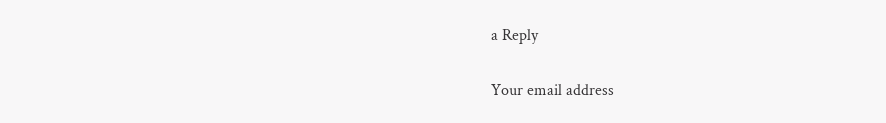a Reply

Your email address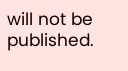will not be published.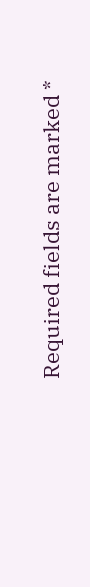Required fields are marked *